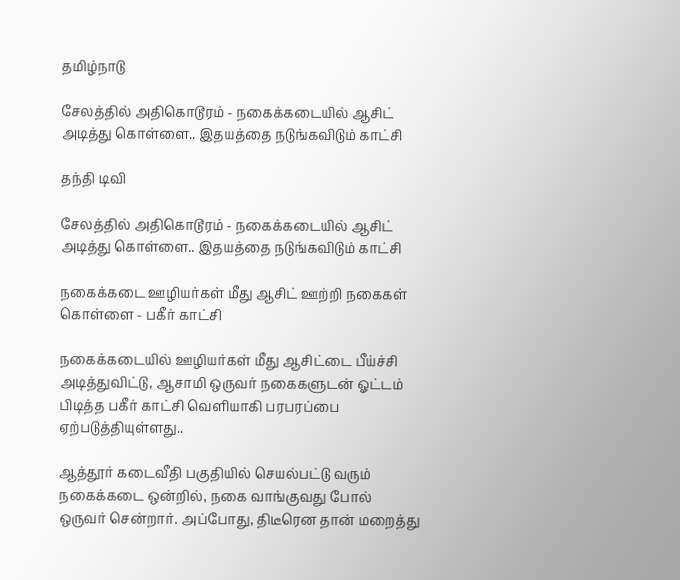தமிழ்நாடு

சேலத்தில் அதிகொடூரம் - நகைக்கடையில் ஆசிட் அடித்து கொள்ளை.. இதயத்தை நடுங்கவிடும் காட்சி

தந்தி டிவி

சேலத்தில் அதிகொடூரம் - நகைக்கடையில் ஆசிட் அடித்து கொள்ளை.. இதயத்தை நடுங்கவிடும் காட்சி

நகைக்கடை ஊழியர்கள் மீது ஆசிட் ஊற்றி நகைகள் கொள்ளை - பகீர் காட்சி

நகைக்கடையில் ஊழியர்கள் மீது ஆசிட்டை பீய்ச்சி அடித்துவிட்டு, ஆசாமி ஒருவர் நகைகளுடன் ஓட்டம் பிடித்த பகீர் காட்சி வெளியாகி பரபரப்பை ஏற்படுத்தியுள்ளது..

ஆத்தூர் கடைவீதி பகுதியில் செயல்பட்டு வரும் நகைக்கடை ஒன்றில், நகை வாங்குவது போல் ஒருவர் சென்றார். அப்போது, திடீரென தான் மறைத்து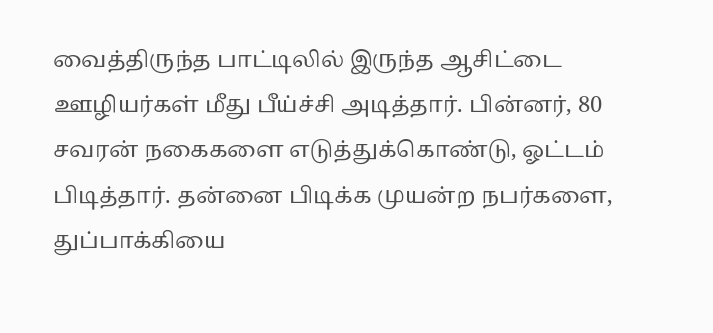வைத்திருந்த பாட்டிலில் இருந்த ஆசிட்டை ஊழியர்கள் மீது பீய்ச்சி அடித்தார். பின்னர், 80 சவரன் நகைகளை எடுத்துக்கொண்டு, ஓட்டம் பிடித்தார். தன்னை பிடிக்க முயன்ற நபர்களை, துப்பாக்கியை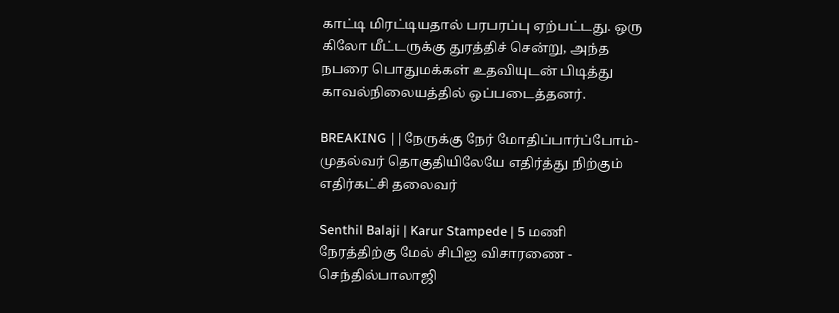காட்டி மிரட்டியதால் பரபரப்பு ஏற்பட்டது. ஒரு கிலோ மீட்டருக்கு துரத்திச் சென்று, அந்த நபரை பொதுமக்கள் உதவியுடன் பிடித்து காவல்நிலையத்தில் ஒப்படைத்தனர்.

BREAKING ||நேருக்கு நேர் மோதிப்பார்ப்போம்-முதல்வர் தொகுதியிலேயே எதிர்த்து நிற்கும் எதிர்கட்சி தலைவர்

Senthil Balaji | Karur Stampede | 5 மணி நேரத்திற்கு மேல் சிபிஐ விசாரணை - செந்தில்பாலாஜி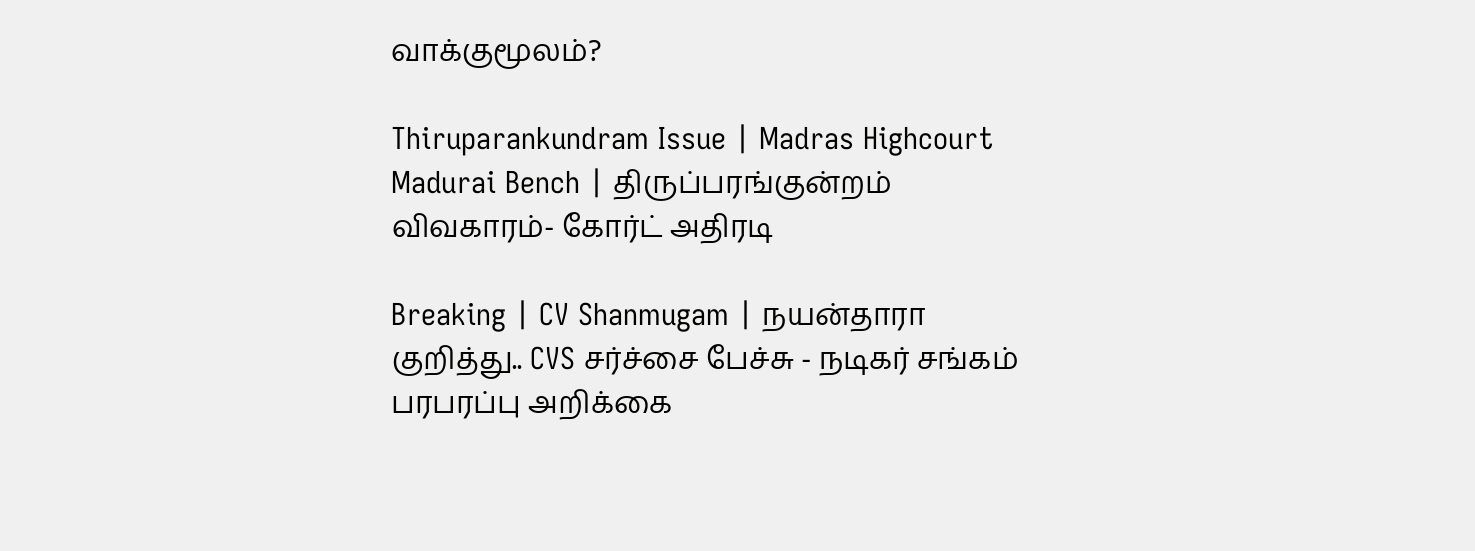வாக்குமூலம்?

Thiruparankundram Issue | Madras Highcourt Madurai Bench | திருப்பரங்குன்றம் விவகாரம்- கோர்ட் அதிரடி

Breaking | CV Shanmugam | நயன்தாரா குறித்து.. CVS சர்ச்சை பேச்சு - நடிகர் சங்கம் பரபரப்பு அறிக்கை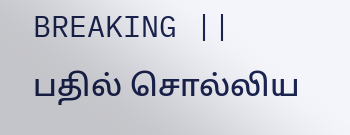BREAKING || பதில் சொல்லிய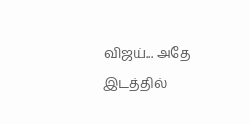விஜய்... அதே இடத்தில்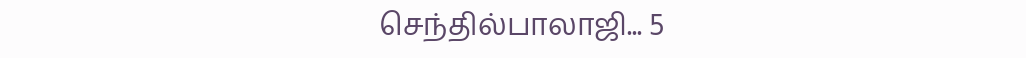செந்தில்பாலாஜி... 5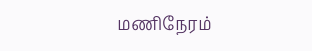மணிநேரம்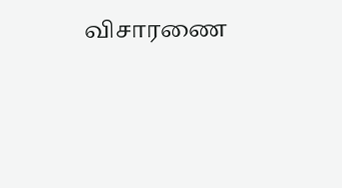விசாரணை